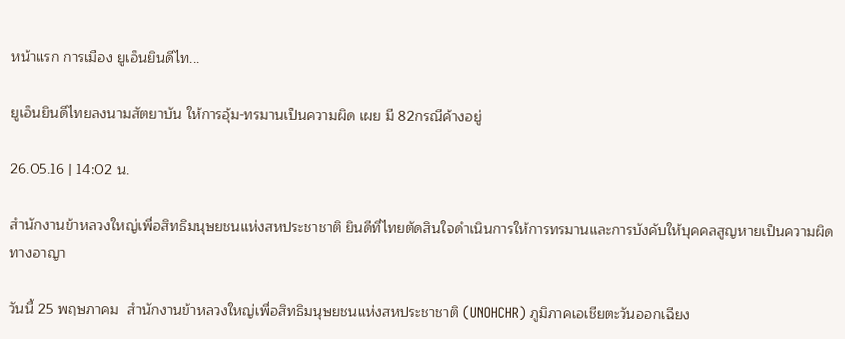หน้าแรก การเมือง ยูเอ็นยินดีไท...

ยูเอ็นยินดีไทยลงนามสัตยาบัน ให้การอุ้ม-ทรมานเป็นความผิด เผย มี 82กรณีค้างอยู่

26.05.16 | 14:02 น.

สำนักงานข้าหลวงใหญ่เพื่อสิทธิมนุษยชนแห่งสหประชาชาติ ยินดีที่ไทยตัดสินใจดำเนินการให้การทรมานและการบังคับให้บุคคลสูญหายเป็นความผิดทางอาญา

วันนี้ 25 พฤษภาคม  สำนักงานข้าหลวงใหญ่เพื่อสิทธิมนุษยชนแห่งสหประชาชาติ (UNOHCHR) ภูมิภาคเอเชียตะวันออกเฉียง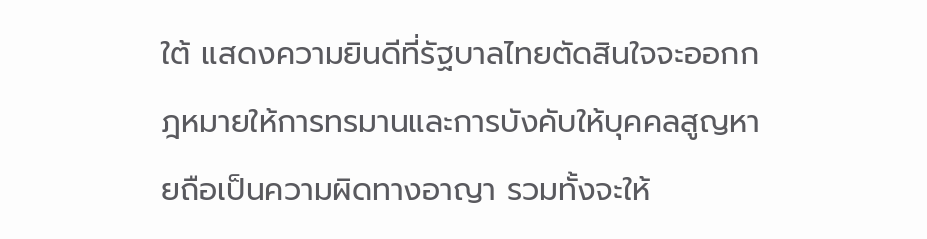ใต้ แสดงความยินดีที่รัฐบาลไทยตัดสินใจจะออกกฎหมายให้การทรมานและการบังคับให้บุคคลสูญหายถือเป็นความผิดทางอาญา รวมทั้งจะให้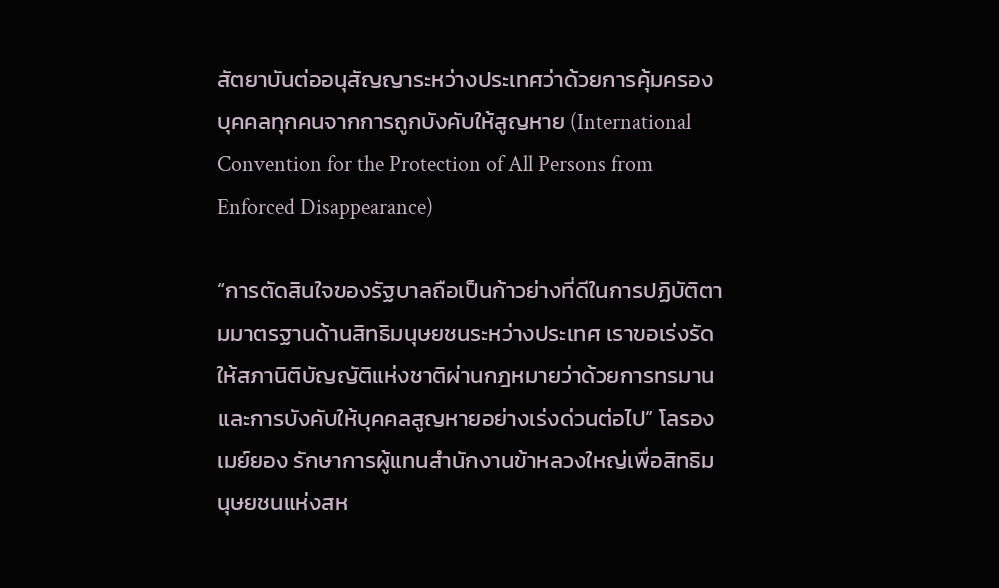สัตยาบันต่ออนุสัญญาระหว่างประเทศว่าด้วยการคุ้มครองบุคคลทุกคนจากการถูกบังคับให้สูญหาย (International Convention for the Protection of All Persons from Enforced Disappearance)

“การตัดสินใจของรัฐบาลถือเป็นก้าวย่างที่ดีในการปฏิบัติตามมาตรฐานด้านสิทธิมนุษยชนระหว่างประเทศ เราขอเร่งรัดให้สภานิติบัญญัติแห่งชาติผ่านกฎหมายว่าด้วยการทรมานและการบังคับให้บุคคลสูญหายอย่างเร่งด่วนต่อไป” โลรอง เมย์ยอง รักษาการผู้แทนสำนักงานข้าหลวงใหญ่เพื่อสิทธิมนุษยชนแห่งสห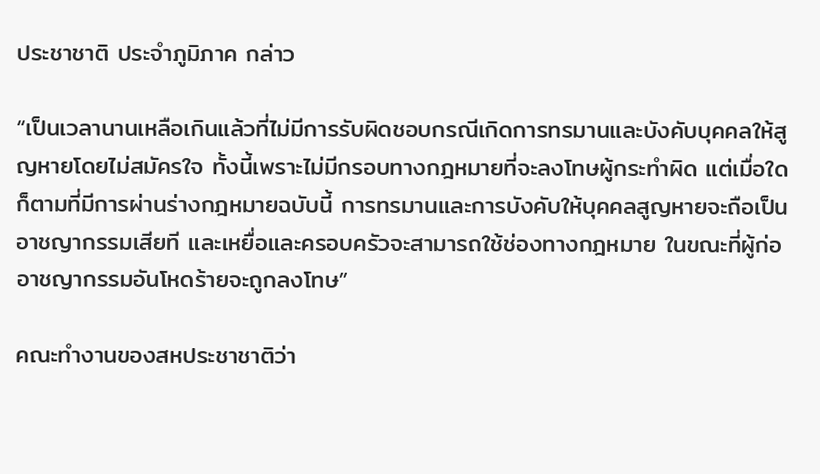ประชาชาติ ประจำภูมิภาค กล่าว

“เป็นเวลานานเหลือเกินแล้วที่ไม่มีการรับผิดชอบกรณีเกิดการทรมานและบังคับบุคคลให้สูญหายโดยไม่สมัครใจ ทั้งนี้เพราะไม่มีกรอบทางกฎหมายที่จะลงโทษผู้กระทำผิด แต่เมื่อใดก็ตามที่มีการผ่านร่างกฎหมายฉบับนี้ การทรมานและการบังคับให้บุคคลสูญหายจะถือเป็นอาชญากรรมเสียที และเหยื่อและครอบครัวจะสามารถใช้ช่องทางกฎหมาย ในขณะที่ผู้ก่ออาชญากรรมอันโหดร้ายจะถูกลงโทษ”

คณะทำงานของสหประชาชาติว่า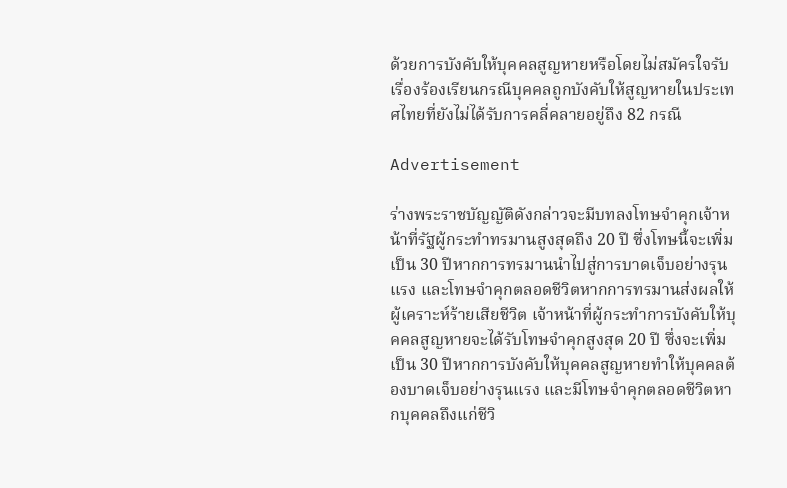ด้วยการบังคับให้บุคคลสูญหายหรือโดยไม่สมัครใจรับเรื่องร้องเรียนกรณีบุคคลถูกบังคับให้สูญหายในประเทศไทยที่ยังไม่ได้รับการคลี่คลายอยู่ถึง 82 กรณี

Advertisement

ร่างพระราชบัญญัติดังกล่าวจะมีบทลงโทษจำคุกเจ้าหน้าที่รัฐผู้กระทำทรมานสูงสุดถึง 20 ปี ซึ่งโทษนี้จะเพิ่มเป็น 30 ปีหากการทรมานนำไปสู่การบาดเจ็บอย่างรุนแรง และโทษจำคุกตลอดชีวิตหากการทรมานส่งผลให้ผู้เคราะห์ร้ายเสียชีวิต เจ้าหน้าที่ผู้กระทำการบังคับให้บุคคลสูญหายจะได้รับโทษจำคุกสูงสุด 20 ปี ซึ่งจะเพิ่มเป็น 30 ปีหากการบังคับให้บุคคลสูญหายทำให้บุคคลต้องบาดเจ็บอย่างรุนแรง และมีโทษจำคุกตลอดชีวิตหากบุคคลถึงแก่ชีวิ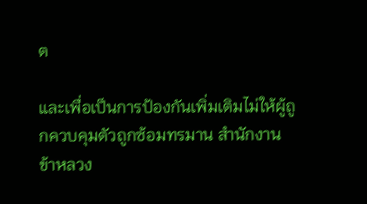ต

และเพื่อเป็นการป้องกันเพิ่มเติมไม่ให้ผู้ถูกควบคุมตัวถูกซ้อมทรมาน สำนักงานข้าหลวง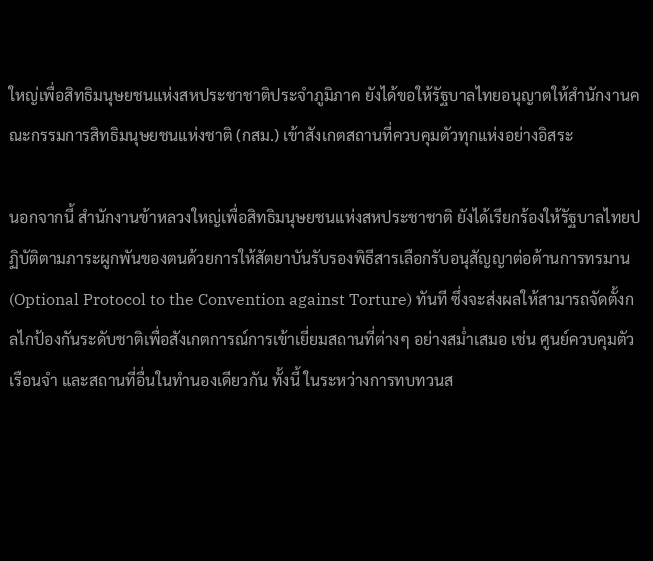ใหญ่เพื่อสิทธิมนุษยชนแห่งสหประชาชาติประจำภูมิภาค ยังได้ขอให้รัฐบาลไทยอนุญาตให้สำนักงานคณะกรรมการสิทธิมนุษยชนแห่งชาติ (กสม.) เข้าสังเกตสถานที่ควบคุมตัวทุกแห่งอย่างอิสระ

นอกจากนี้ สำนักงานข้าหลวงใหญ่เพื่อสิทธิมนุษยชนแห่งสหประชาชาติ ยังได้เรียกร้องให้รัฐบาลไทยปฏิบัติตามภาระผูกพันของตนด้วยการให้สัตยาบันรับรองพิธีสารเลือกรับอนุสัญญาต่อต้านการทรมาน (Optional Protocol to the Convention against Torture) ทันที ซึ่งจะส่งผลให้สามารถจัดตั้งกลไกป้องกันระดับชาติเพื่อสังเกตการณ์การเข้าเยี่ยมสถานที่ต่างๆ อย่างสม่ำเสมอ เช่น ศูนย์ควบคุมตัว เรือนจำ และสถานที่อื่นในทำนองเดียวกัน ทั้งนี้ ในระหว่างการทบทวนส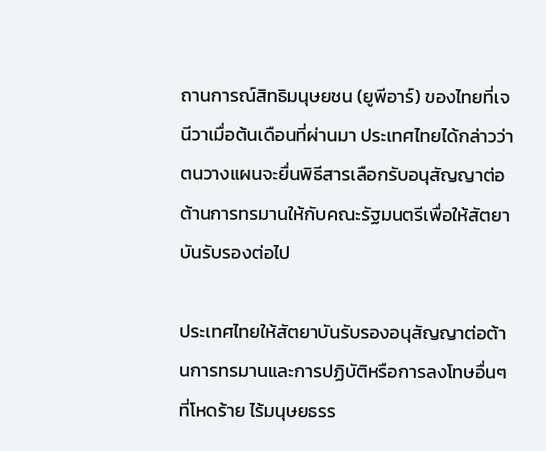ถานการณ์สิทธิมนุษยชน (ยูพีอาร์) ของไทยที่เจนีวาเมื่อต้นเดือนที่ผ่านมา ประเทศไทยได้กล่าวว่าตนวางแผนจะยื่นพิธีสารเลือกรับอนุสัญญาต่อต้านการทรมานให้กับคณะรัฐมนตรีเพื่อให้สัตยาบันรับรองต่อไป

ประเทศไทยให้สัตยาบันรับรองอนุสัญญาต่อต้านการทรมานและการปฏิบัติหรือการลงโทษอื่นๆ ที่โหดร้าย ไร้มนุษยธรร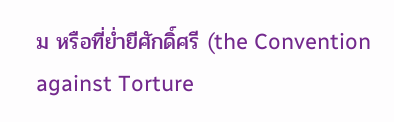ม หรือที่ย่ำยีศักดิ์ศรี (the Convention against Torture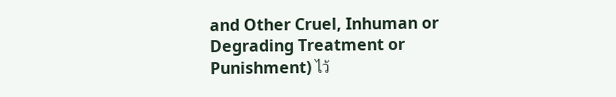and Other Cruel, Inhuman or Degrading Treatment or Punishment) ไว้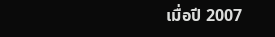เมื่อปี 2007